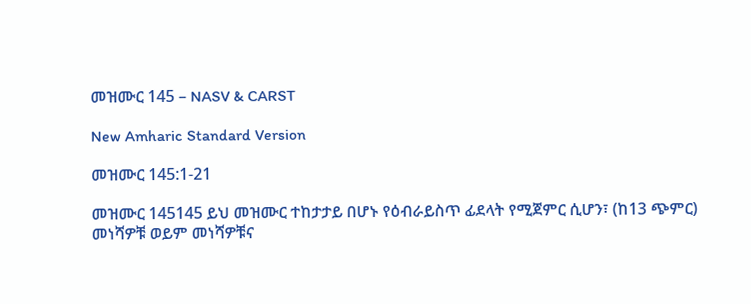መዝሙር 145 – NASV & CARST

New Amharic Standard Version

መዝሙር 145:1-21

መዝሙር 145145 ይህ መዝሙር ተከታታይ በሆኑ የዕብራይስጥ ፊደላት የሚጀምር ሲሆን፣ (ከ13 ጭምር) መነሻዎቹ ወይም መነሻዎቹና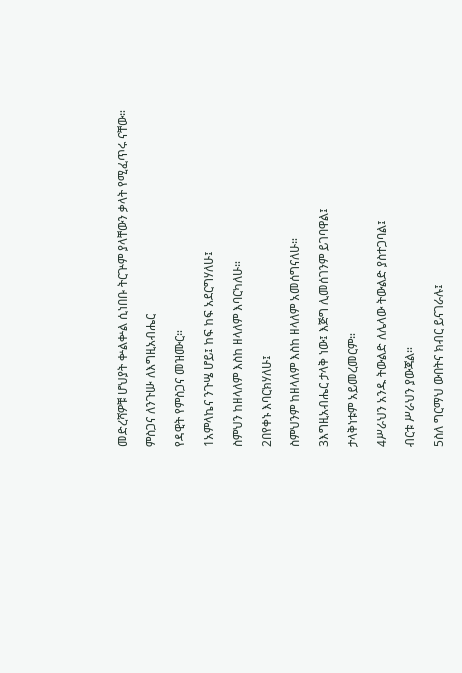መድረሻዎቹ ሆህያት ቍልቍል ሲነበቡ ትርጕም ያላቸውን ቃላት የሚፈጥሩ ናቸው።

ምስጋና ለንጉሡ ለእግዚአብሔር

የዳዊት የምስጋና መዝሙር።

1አምላኬና ንጉሤ ሆይ፤ ከፍ ከፍ አደርግሃለሁ፤

ስምህን ከዘላለም እስከ ዘላለም እባርካለሁ።

2በየቀኑ እባርክሃለሁ፤

ስምህንም ከዘላለም እስከ ዘላለም አመሰግናለሁ።

3እግዚአብሔር ታላቅ ነው፤ እጅግ ሊመሰገንም ይገባዋል፤

ታላቅነቱም አይመረመርም።

4ሥራህን አንዱ ትውልድ ለሌላው ትውልድ ያስተጋባል፤

ብርቱ ሥራህን ያውጃል።

5ስለ ግርማህ ውበትና ክብር ይናገራሉ፤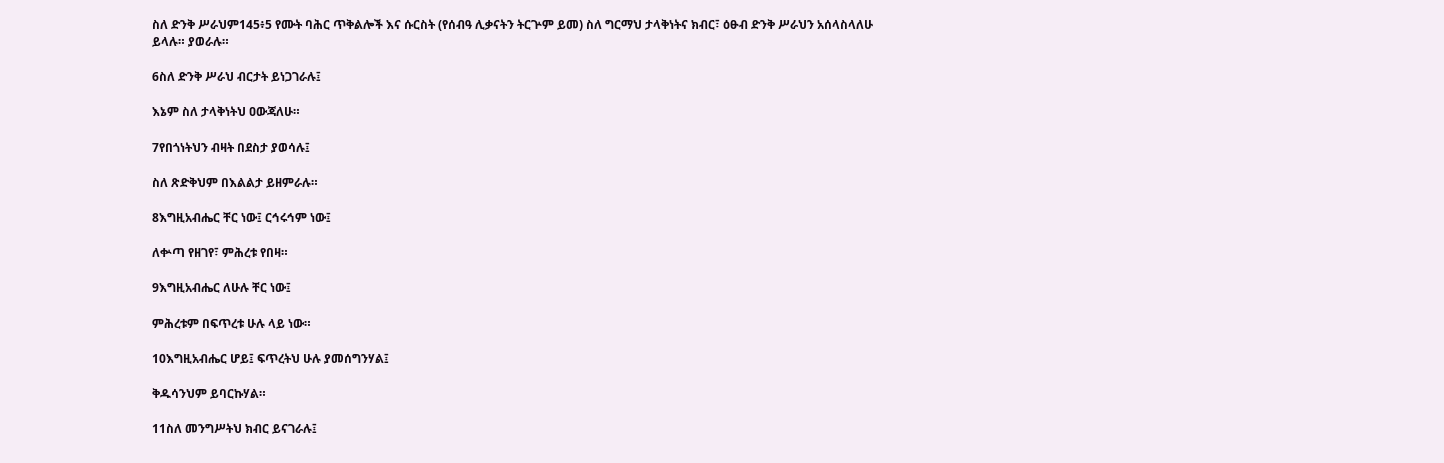ስለ ድንቅ ሥራህም145፥5 የሙት ባሕር ጥቅልሎች እና ሱርስት (የሰብዓ ሊቃናትን ትርጕም ይመ) ስለ ግርማህ ታላቅነትና ክብር፣ ዕፁብ ድንቅ ሥራህን አሰላስላለሁ ይላሉ። ያወራሉ።

6ስለ ድንቅ ሥራህ ብርታት ይነጋገራሉ፤

እኔም ስለ ታላቅነትህ ዐውጃለሁ።

7የበጎነትህን ብዛት በደስታ ያወሳሉ፤

ስለ ጽድቅህም በእልልታ ይዘምራሉ።

8እግዚአብሔር ቸር ነው፤ ርኅሩኅም ነው፤

ለቍጣ የዘገየ፣ ምሕረቱ የበዛ።

9እግዚአብሔር ለሁሉ ቸር ነው፤

ምሕረቱም በፍጥረቱ ሁሉ ላይ ነው።

10እግዚአብሔር ሆይ፤ ፍጥረትህ ሁሉ ያመሰግንሃል፤

ቅዱሳንህም ይባርኩሃል።

11ስለ መንግሥትህ ክብር ይናገራሉ፤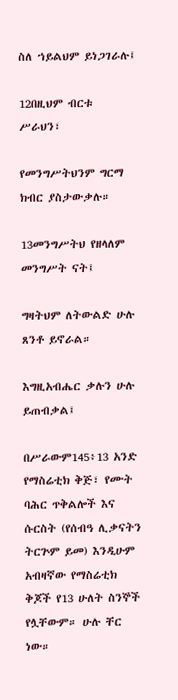ስለ ኀይልህም ይነጋገራሉ፤

12በዚህም ብርቱ ሥራህን፣

የመንግሥትህንም ግርማ ክብር ያስታውቃሉ።

13መንግሥትህ የዘላለም መንግሥት ናት፤

ግዛትህም ለትውልድ ሁሉ ጸንቶ ይኖራል።

እግዚአብሔር ቃሉን ሁሉ ይጠብቃል፤

በሥራውም145፥13 አንድ የማስሬቲክ ቅጅ፣ የሙት ባሕር ጥቅልሎች እና ሱርስት (የሰብዓ ሊቃናትን ትርጕም ይመ) እንዲሁም አብዛኛው የማስሬቲክ ቅጆች የ13 ሁለት ስንኞች የሏቸውም። ሁሉ ቸር ነው።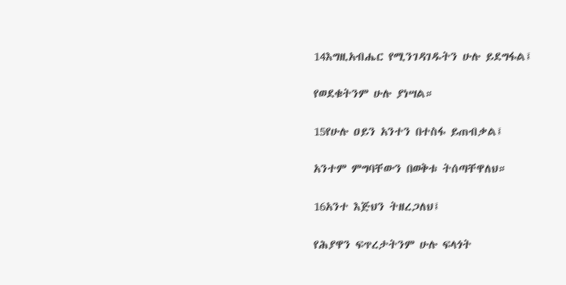14እግዚአብሔር የሚንገዳገዱትን ሁሉ ይደግፋል፤

የወደቁትንም ሁሉ ያነሣል።

15የሁሉ ዐይን አንተን በተስፋ ይጠብቃል፤

አንተም ምግባቸውን በወቅቱ ትሰጣቸዋለህ።

16አንተ እጅህን ትዘረጋለህ፤

የሕያዋን ፍጥረታትንም ሁሉ ፍላጎት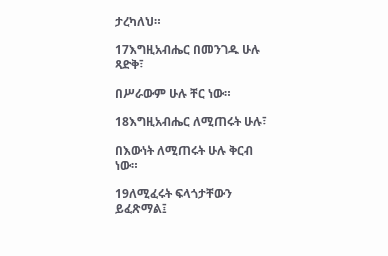ታረካለህ።

17እግዚአብሔር በመንገዱ ሁሉ ጻድቅ፣

በሥራውም ሁሉ ቸር ነው።

18እግዚአብሔር ለሚጠሩት ሁሉ፣

በእውነት ለሚጠሩት ሁሉ ቅርብ ነው።

19ለሚፈሩት ፍላጎታቸውን ይፈጽማል፤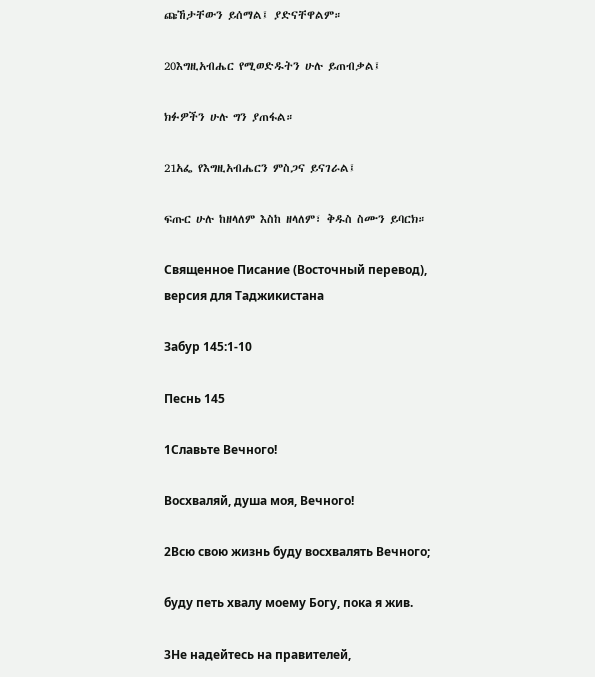ጩኸታቸውን ይሰማል፤ ያድናቸዋልም።

20እግዚአብሔር የሚወድዱትን ሁሉ ይጠብቃል፤

ክፉዎችን ሁሉ ግን ያጠፋል።

21አፌ የእግዚአብሔርን ምስጋና ይናገራል፤

ፍጡር ሁሉ ከዘላለም እስከ ዘላለም፣ ቅዱስ ስሙን ይባርክ።

Священное Писание (Восточный перевод), версия для Таджикистана

Забур 145:1-10

Песнь 145

1Славьте Вечного!

Восхваляй, душа моя, Вечного!

2Всю свою жизнь буду восхвалять Вечного;

буду петь хвалу моему Богу, пока я жив.

3Не надейтесь на правителей,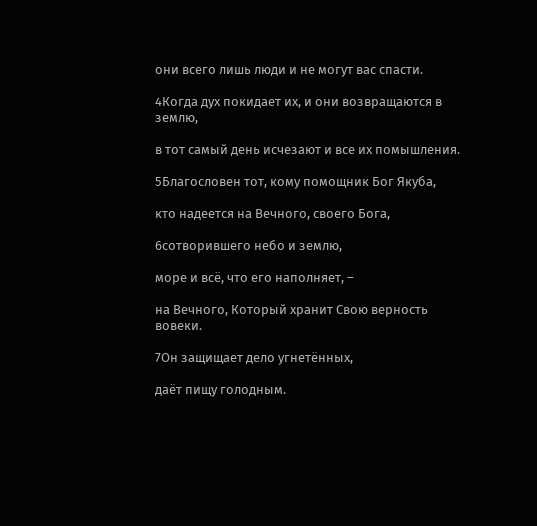они всего лишь люди и не могут вас спасти.

4Когда дух покидает их, и они возвращаются в землю,

в тот самый день исчезают и все их помышления.

5Благословен тот, кому помощник Бог Якуба,

кто надеется на Вечного, своего Бога,

6сотворившего небо и землю,

море и всё, что его наполняет, –

на Вечного, Который хранит Свою верность вовеки.

7Он защищает дело угнетённых,

даёт пищу голодным.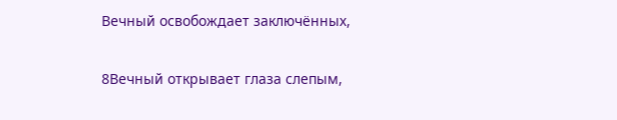Вечный освобождает заключённых,

8Вечный открывает глаза слепым,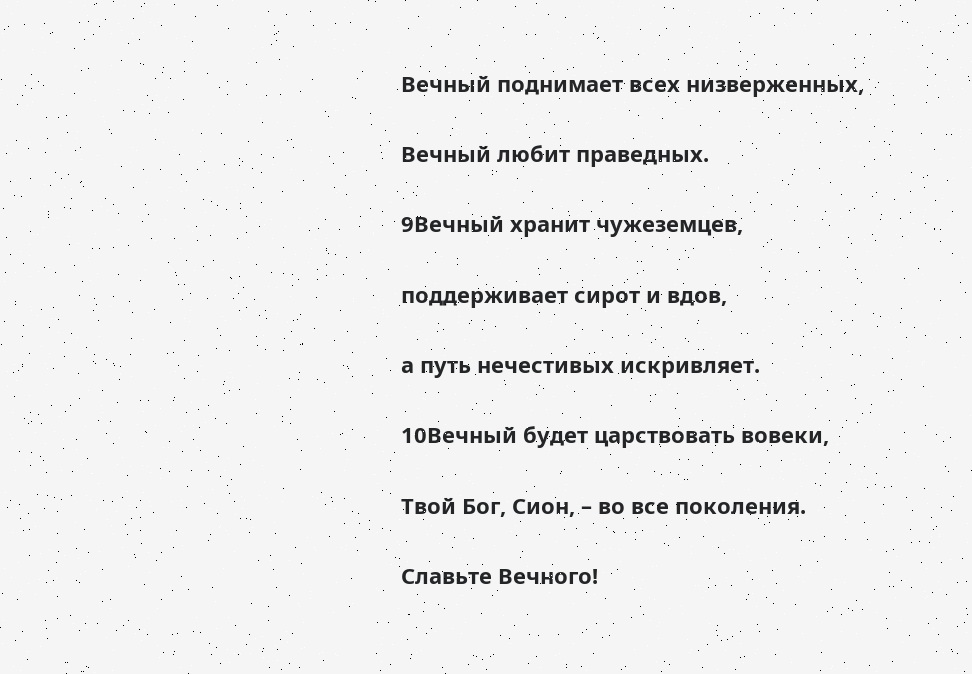Вечный поднимает всех низверженных,

Вечный любит праведных.

9Вечный хранит чужеземцев,

поддерживает сирот и вдов,

а путь нечестивых искривляет.

10Вечный будет царствовать вовеки,

Твой Бог, Сион, – во все поколения.

Славьте Вечного!